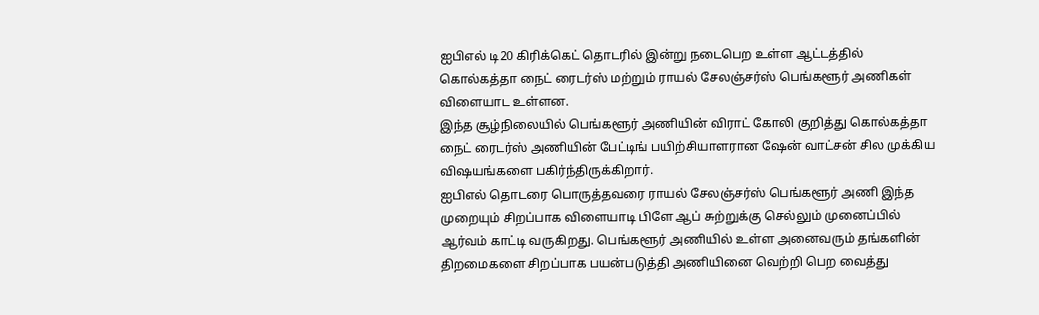ஐபிஎல் டி20 கிரிக்கெட் தொடரில் இன்று நடைபெற உள்ள ஆட்டத்தில் கொல்கத்தா நைட் ரைடர்ஸ் மற்றும் ராயல் சேலஞ்சர்ஸ் பெங்களூர் அணிகள் விளையாட உள்ளன.
இந்த சூழ்நிலையில் பெங்களூர் அணியின் விராட் கோலி குறித்து கொல்கத்தா நைட் ரைடர்ஸ் அணியின் பேட்டிங் பயிற்சியாளரான ஷேன் வாட்சன் சில முக்கிய விஷயங்களை பகிர்ந்திருக்கிறார்.
ஐபிஎல் தொடரை பொருத்தவரை ராயல் சேலஞ்சர்ஸ் பெங்களூர் அணி இந்த முறையும் சிறப்பாக விளையாடி பிளே ஆப் சுற்றுக்கு செல்லும் முனைப்பில் ஆர்வம் காட்டி வருகிறது. பெங்களூர் அணியில் உள்ள அனைவரும் தங்களின் திறமைகளை சிறப்பாக பயன்படுத்தி அணியினை வெற்றி பெற வைத்து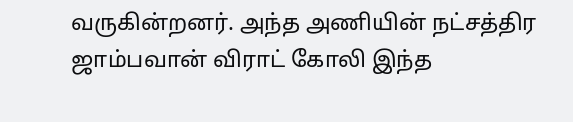வருகின்றனர். அந்த அணியின் நட்சத்திர ஜாம்பவான் விராட் கோலி இந்த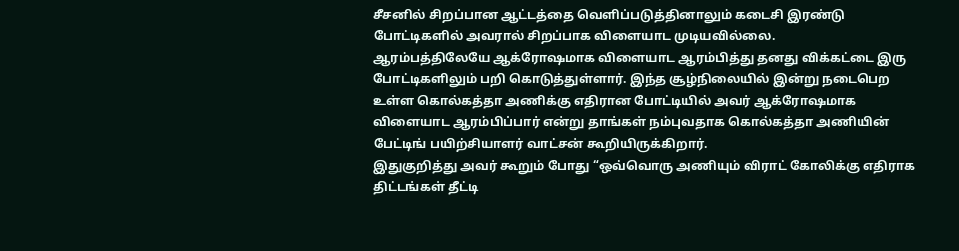சீசனில் சிறப்பான ஆட்டத்தை வெளிப்படுத்தினாலும் கடைசி இரண்டு போட்டிகளில் அவரால் சிறப்பாக விளையாட முடியவில்லை.
ஆரம்பத்திலேயே ஆக்ரோஷமாக விளையாட ஆரம்பித்து தனது விக்கட்டை இரு போட்டிகளிலும் பறி கொடுத்துள்ளார். இந்த சூழ்நிலையில் இன்று நடைபெற உள்ள கொல்கத்தா அணிக்கு எதிரான போட்டியில் அவர் ஆக்ரோஷமாக விளையாட ஆரம்பிப்பார் என்று தாங்கள் நம்புவதாக கொல்கத்தா அணியின் பேட்டிங் பயிற்சியாளர் வாட்சன் கூறியிருக்கிறார்.
இதுகுறித்து அவர் கூறும் போது “ஒவ்வொரு அணியும் விராட் கோலிக்கு எதிராக திட்டங்கள் தீட்டி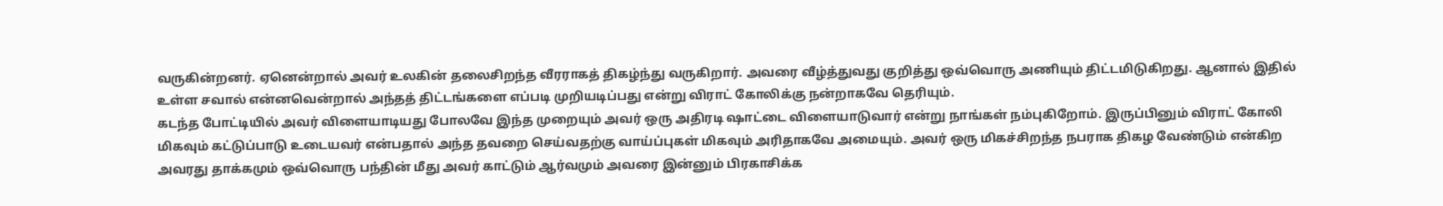வருகின்றனர். ஏனென்றால் அவர் உலகின் தலைசிறந்த வீரராகத் திகழ்ந்து வருகிறார். அவரை வீழ்த்துவது குறித்து ஒவ்வொரு அணியும் திட்டமிடுகிறது. ஆனால் இதில் உள்ள சவால் என்னவென்றால் அந்தத் திட்டங்களை எப்படி முறியடிப்பது என்று விராட் கோலிக்கு நன்றாகவே தெரியும்.
கடந்த போட்டியில் அவர் விளையாடியது போலவே இந்த முறையும் அவர் ஒரு அதிரடி ஷாட்டை விளையாடுவார் என்று நாங்கள் நம்புகிறோம். இருப்பினும் விராட் கோலி மிகவும் கட்டுப்பாடு உடையவர் என்பதால் அந்த தவறை செய்வதற்கு வாய்ப்புகள் மிகவும் அரிதாகவே அமையும். அவர் ஒரு மிகச்சிறந்த நபராக திகழ வேண்டும் என்கிற அவரது தாக்கமும் ஒவ்வொரு பந்தின் மீது அவர் காட்டும் ஆர்வமும் அவரை இன்னும் பிரகாசிக்க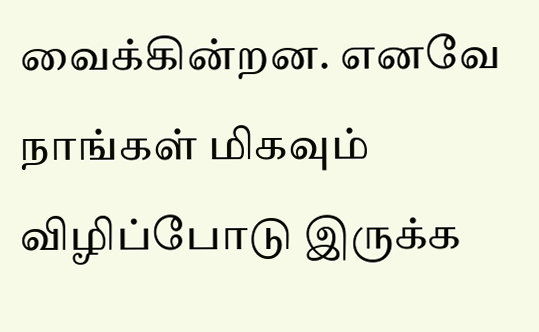வைக்கின்றன. எனவே நாங்கள் மிகவும் விழிப்போடு இருக்க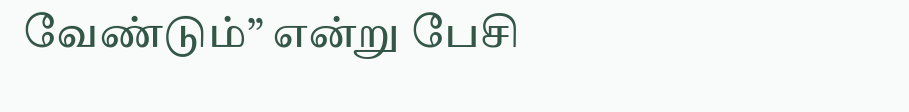வேண்டும்” என்று பேசி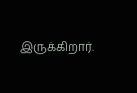இருக்கிறார்.